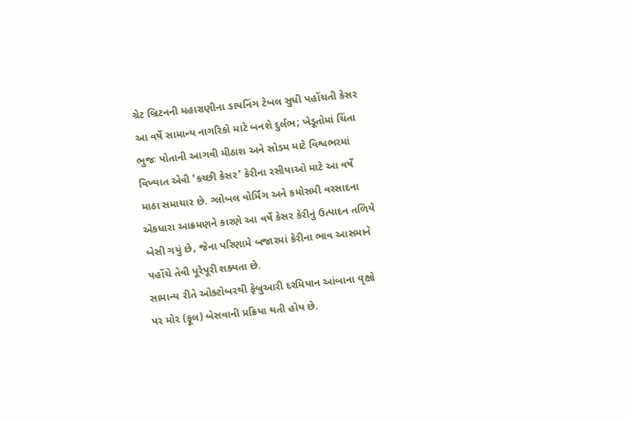ગ્રેટ બ્રિટનની મહારાણીના ડાયનિંગ ટેબલ સુધી પહોંચતી કેસર આ વર્ષે સામાન્ય નાગરિકો માટે બનશે દુર્લભ; ખેડૂતોમાં ચિંતા
ભુજઃ પોતાની આગવી મીઠાશ અને સોડમ માટે વિશ્વભરમાં વિખ્યાત એવી 'કચ્છી કેસર' કેરીના રસીયાઓ માટે આ વર્ષે માઠા સમાચાર છે. ગ્લોબલ વોર્મિંગ અને કમોસમી વરસાદના એકધારા આક્રમણને કારણે આ વર્ષે કેસર કેરીનું ઉત્પાદન તળિયે બેસી ગયું છે, જેના પરિણામે બજારમાં કેરીના ભાવ આસમાને પહોંચે તેવી પૂરેપૂરી શક્યતા છે.
સામાન્ય રીતે ઓક્ટોબરથી ફેબ્રુઆરી દરમિયાન આંબાના વૃક્ષો પર મોર (ફૂલ) બેસવાની પ્રક્રિયા થતી હોય છે.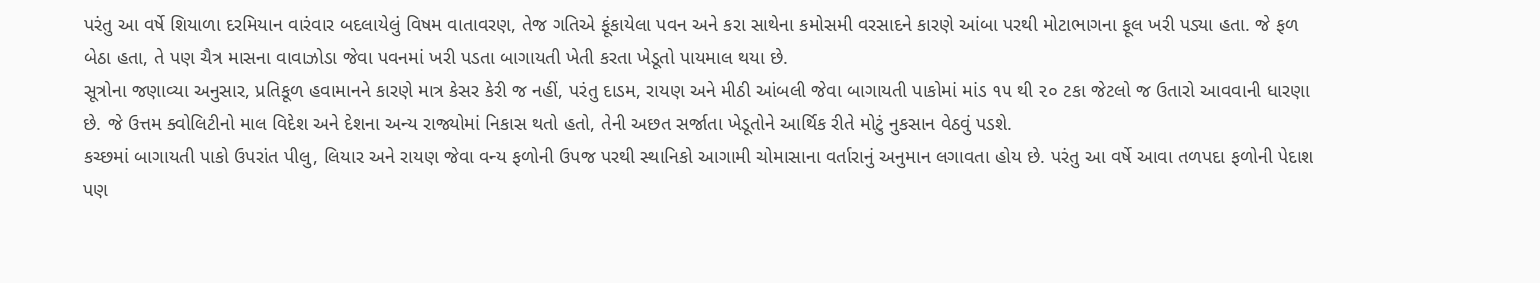પરંતુ આ વર્ષે શિયાળા દરમિયાન વારંવાર બદલાયેલું વિષમ વાતાવરણ, તેજ ગતિએ ફૂંકાયેલા પવન અને કરા સાથેના કમોસમી વરસાદને કારણે આંબા પરથી મોટાભાગના ફૂલ ખરી પડ્યા હતા. જે ફળ બેઠા હતા, તે પણ ચૈત્ર માસના વાવાઝોડા જેવા પવનમાં ખરી પડતા બાગાયતી ખેતી કરતા ખેડૂતો પાયમાલ થયા છે.
સૂત્રોના જણાવ્યા અનુસાર, પ્રતિકૂળ હવામાનને કારણે માત્ર કેસર કેરી જ નહીં, પરંતુ દાડમ, રાયણ અને મીઠી આંબલી જેવા બાગાયતી પાકોમાં માંડ ૧૫ થી ૨૦ ટકા જેટલો જ ઉતારો આવવાની ધારણા છે. જે ઉત્તમ ક્વોલિટીનો માલ વિદેશ અને દેશના અન્ય રાજ્યોમાં નિકાસ થતો હતો, તેની અછત સર્જાતા ખેડૂતોને આર્થિક રીતે મોટું નુકસાન વેઠવું પડશે.
કચ્છમાં બાગાયતી પાકો ઉપરાંત પીલુ, લિયાર અને રાયણ જેવા વન્ય ફળોની ઉપજ પરથી સ્થાનિકો આગામી ચોમાસાના વર્તારાનું અનુમાન લગાવતા હોય છે. પરંતુ આ વર્ષે આવા તળપદા ફળોની પેદાશ પણ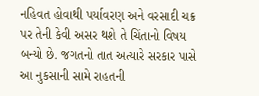નહિવત હોવાથી પર્યાવરણ અને વરસાદી ચક્ર પર તેની કેવી અસર થશે તે ચિંતાનો વિષય બન્યો છે. જગતનો તાત અત્યારે સરકાર પાસે આ નુકસાની સામે રાહતની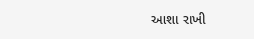આશા રાખી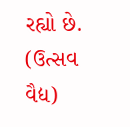રહ્યો છે.
(ઉત્સવ વૈદ્ય)